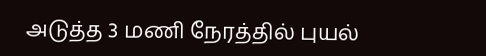அடுத்த 3 மணி நேரத்தில் புயல்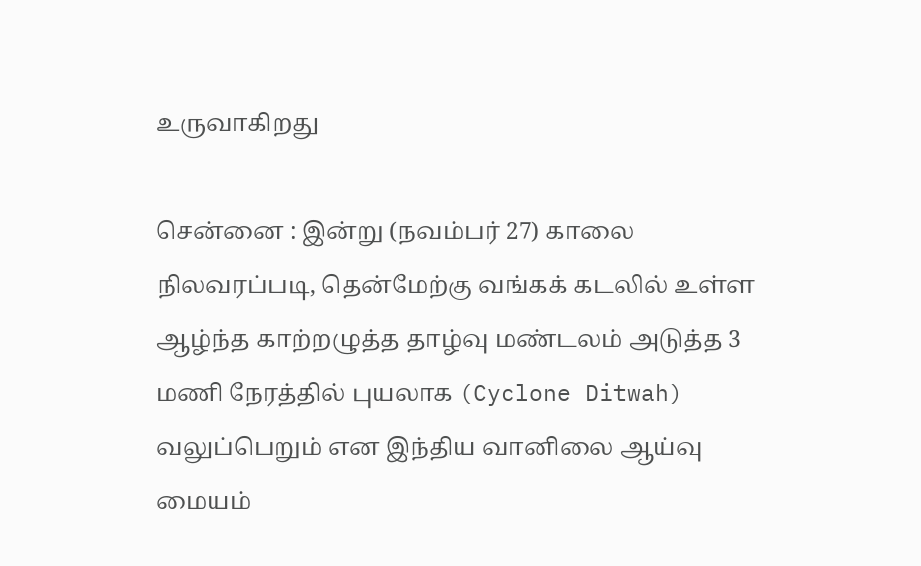உருவாகிறது

சென்னை : இன்று (நவம்பர் 27) காலை நிலவரப்படி, தென்மேற்கு வங்கக் கடலில் உள்ள ஆழ்ந்த காற்றழுத்த தாழ்வு மண்டலம் அடுத்த 3 மணி நேரத்தில் புயலாக (Cyclone Ditwah) வலுப்பெறும் என இந்திய வானிலை ஆய்வு மையம்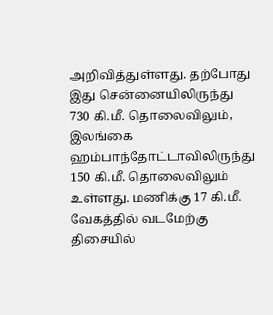அறிவித்துள்ளது. தற்போது இது சென்னையிலிருந்து 730 கி.மீ. தொலைவிலும், இலங்கை ஹம்பாந்தோட்டாவிலிருந்து 150 கி.மீ. தொலைவிலும் உள்ளது. மணிக்கு 17 கி.மீ. வேகத்தில் வடமேற்கு திசையில்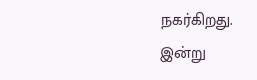நகர்கிறது. இன்று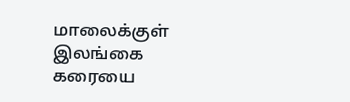மாலைக்குள் இலங்கை கரையை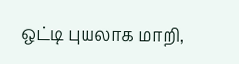ஒட்டி புயலாக மாறி,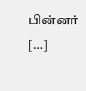பின்னர் […]